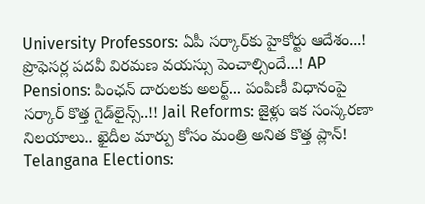University Professors: ఏపీ సర్కార్‌కు హైకోర్టు ఆదేశం...! ప్రొఫెసర్ల పదవీ విరమణ వయస్సు పెంచాల్సిందే...! AP Pensions: పింఛన్ దారులకు అలర్ట్... పంపిణీ విధానంపై సర్కార్ కొత్త గైడ్‌లైన్స్..!! Jail Reforms: జైళ్లు ఇక సంస్కరణా నిలయాలు.. ఖైదీల మార్పు కోసం మంత్రి అనిత కొత్త ప్లాన్! Telangana Elections: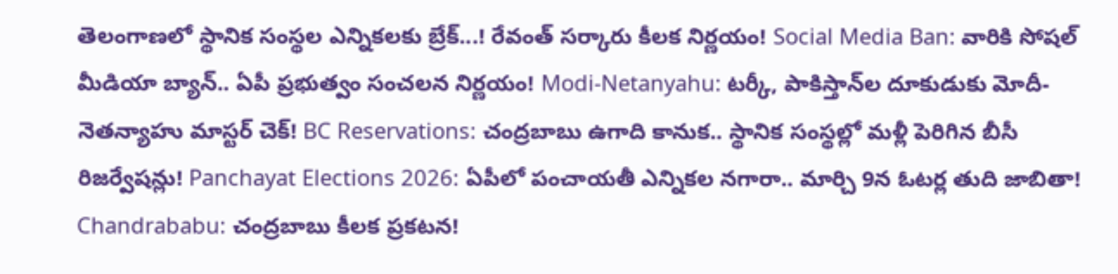తెలంగాణలో స్థానిక సంస్థల ఎన్నికలకు బ్రేక్...! రేవంత్ సర్కారు కీలక నిర్ణయం! Social Media Ban: వారికి సోషల్ మీడియా బ్యాన్.. ఏపీ ప్రభుత్వం సంచలన నిర్ణయం! Modi-Netanyahu: టర్కీ, పాకిస్తాన్‌ల దూకుడుకు మోదీ-నెతన్యాహు మాస్టర్ చెక్! BC Reservations: చంద్రబాబు ఉగాది కానుక.. స్థానిక సంస్థల్లో మళ్లీ పెరిగిన బీసీ రిజర్వేషన్లు! Panchayat Elections 2026: ఏపీలో పంచాయతీ ఎన్నికల నగారా.. మార్చి 9న ఓటర్ల తుది జాబితా! Chandrababu: చంద్రబాబు కీలక ప్రకటన!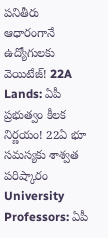పనితీరు ఆధారంగానే ఉద్యోగులకు వెయిటేజ్! 22A Lands: ఏపీ ప్రభుత్వం కీలక నిర్ణయం! 22ఏ భూ సమస్యకు శాశ్వత పరిష్కారం University Professors: ఏపీ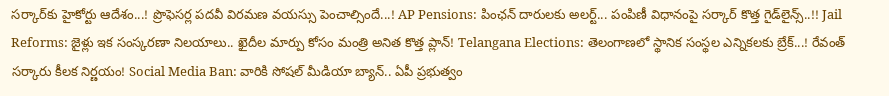సర్కార్‌కు హైకోర్టు ఆదేశం...! ప్రొఫెసర్ల పదవీ విరమణ వయస్సు పెంచాల్సిందే...! AP Pensions: పింఛన్ దారులకు అలర్ట్... పంపిణీ విధానంపై సర్కార్ కొత్త గైడ్‌లైన్స్..!! Jail Reforms: జైళ్లు ఇక సంస్కరణా నిలయాలు.. ఖైదీల మార్పు కోసం మంత్రి అనిత కొత్త ప్లాన్! Telangana Elections: తెలంగాణలో స్థానిక సంస్థల ఎన్నికలకు బ్రేక్...! రేవంత్ సర్కారు కీలక నిర్ణయం! Social Media Ban: వారికి సోషల్ మీడియా బ్యాన్.. ఏపీ ప్రభుత్వం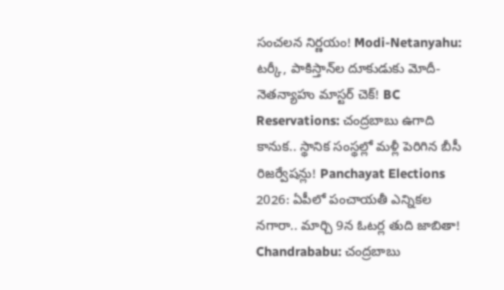సంచలన నిర్ణయం! Modi-Netanyahu: టర్కీ, పాకిస్తాన్‌ల దూకుడుకు మోదీ-నెతన్యాహు మాస్టర్ చెక్! BC Reservations: చంద్రబాబు ఉగాది కానుక.. స్థానిక సంస్థల్లో మళ్లీ పెరిగిన బీసీ రిజర్వేషన్లు! Panchayat Elections 2026: ఏపీలో పంచాయతీ ఎన్నికల నగారా.. మార్చి 9న ఓటర్ల తుది జాబితా! Chandrababu: చంద్రబాబు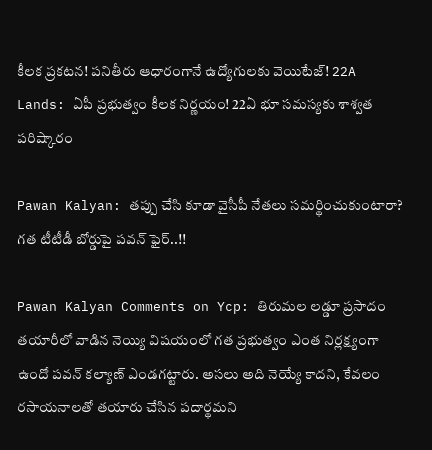కీలక ప్రకటన! పనితీరు ఆధారంగానే ఉద్యోగులకు వెయిటేజ్! 22A Lands: ఏపీ ప్రభుత్వం కీలక నిర్ణయం! 22ఏ భూ సమస్యకు శాశ్వత పరిష్కారం

Pawan Kalyan: తప్పు చేసి కూడా వైసీపీ నేతలు సమర్థించుకుంటారా? గత టీటీడీ బోర్డుపై పవన్ ఫైర్..!!

Pawan Kalyan Comments on Ycp: తిరుమల లడ్డూ ప్రసాదం తయారీలో వాడిన నెయ్యి విషయంలో గత ప్రభుత్వం ఎంత నిర్లక్ష్యంగా ఉందో పవన్ కల్యాణ్ ఎండగట్టారు. అసలు అది నెయ్యే కాదని, కేవలం రసాయనాలతో తయారు చేసిన పదార్థమని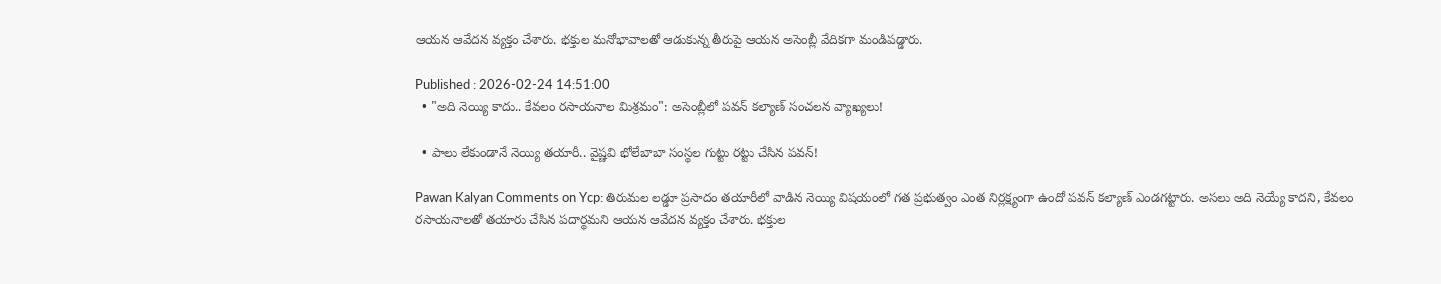ఆయన ఆవేదన వ్యక్తం చేశారు. భక్తుల మనోభావాలతో ఆడుకున్న తీరుపై ఆయన అసెంబ్లీ వేదికగా మండిపడ్డారు.

Published : 2026-02-24 14:51:00
  • "అది నెయ్యి కాదు.. కేవలం రసాయనాల మిశ్రమం": అసెంబ్లీలో పవన్ కల్యాణ్ సంచలన వ్యాఖ్యలు!

  • పాలు లేకుండానే నెయ్యి తయారీ.. వైష్ణవి భోలేబాబా సంస్థల గుట్టు రట్టు చేసిన పవన్!

Pawan Kalyan Comments on Ycp: తిరుమల లడ్డూ ప్రసాదం తయారీలో వాడిన నెయ్యి విషయంలో గత ప్రభుత్వం ఎంత నిర్లక్ష్యంగా ఉందో పవన్ కల్యాణ్ ఎండగట్టారు. అసలు అది నెయ్యే కాదని, కేవలం రసాయనాలతో తయారు చేసిన పదార్థమని ఆయన ఆవేదన వ్యక్తం చేశారు. భక్తుల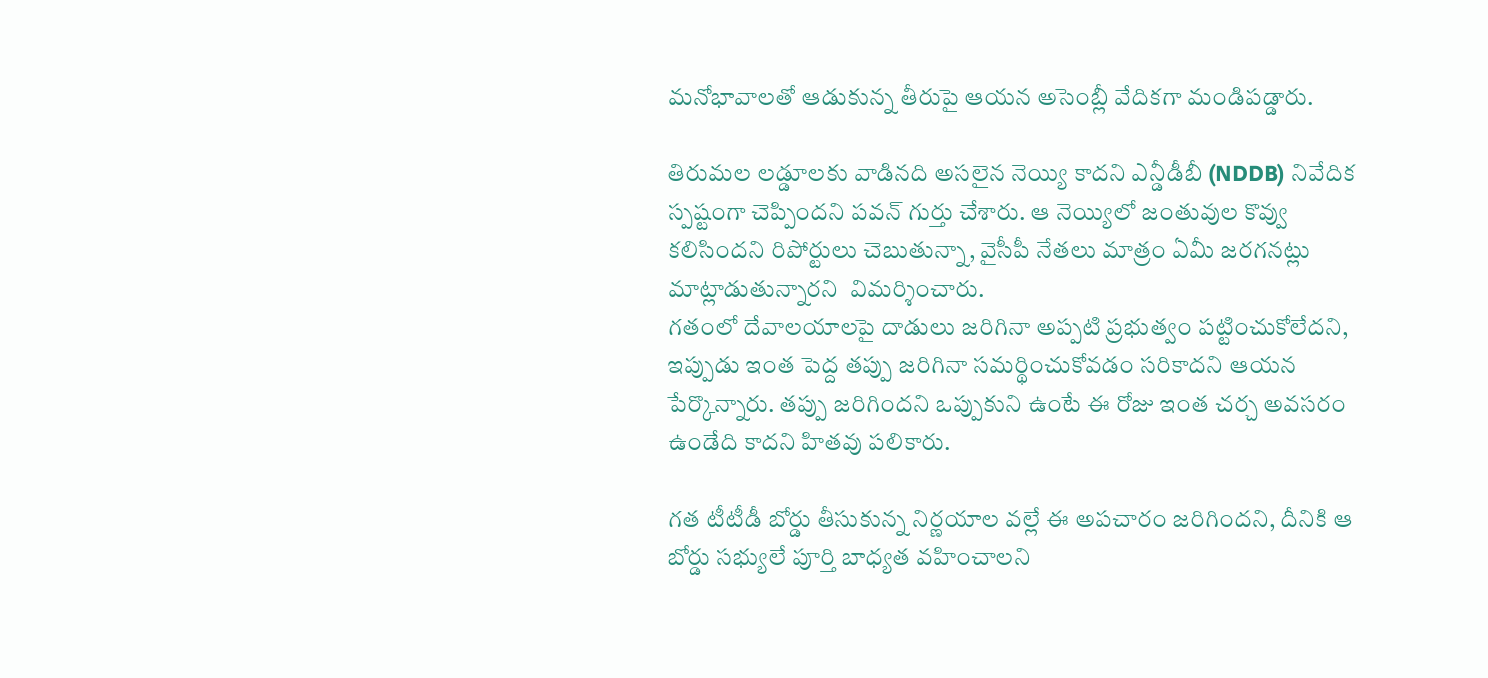మనోభావాలతో ఆడుకున్న తీరుపై ఆయన అసెంబ్లీ వేదికగా మండిపడ్డారు.

తిరుమల లడ్డూలకు వాడినది అసలైన నెయ్యి కాదని ఎన్డీడీబీ (NDDB) నివేదిక స్పష్టంగా చెప్పిందని పవన్ గుర్తు చేశారు. ఆ నెయ్యిలో జంతువుల కొవ్వు కలిసిందని రిపోర్టులు చెబుతున్నా, వైసీపీ నేతలు మాత్రం ఏమీ జరగనట్లు మాట్లాడుతున్నారని  విమర్శించారు.
గతంలో దేవాలయాలపై దాడులు జరిగినా అప్పటి ప్రభుత్వం పట్టించుకోలేదని, ఇప్పుడు ఇంత పెద్ద తప్పు జరిగినా సమర్థించుకోవడం సరికాదని ఆయన పేర్కొన్నారు. తప్పు జరిగిందని ఒప్పుకుని ఉంటే ఈ రోజు ఇంత చర్చ అవసరం ఉండేది కాదని హితవు పలికారు.

గత టీటీడీ బోర్డు తీసుకున్న నిర్ణయాల వల్లే ఈ అపచారం జరిగిందని, దీనికి ఆ బోర్డు సభ్యులే పూర్తి బాధ్యత వహించాలని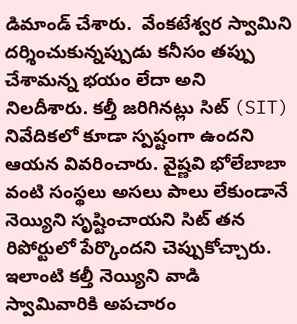డిమాండ్ చేశారు.  వేంకటేశ్వర స్వామిని దర్శించుకున్నప్పుడు కనీసం తప్పు చేశామన్న భయం లేదా అని నిలదీశారు. కల్తీ జరిగినట్లు సిట్ (SIT) నివేదికలో కూడా స్పష్టంగా ఉందని ఆయన వివరించారు. వైష్ణవి భోలేబాబా వంటి సంస్థలు అసలు పాలు లేకుండానే నెయ్యిని సృష్టించాయని సిట్ తన రిపోర్టులో పేర్కొందని చెప్పుకోచ్చారు. ఇలాంటి కల్తీ నెయ్యిని వాడి స్వామివారికి అపచారం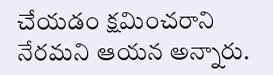చేయడం క్షమించరాని నేరమని ఆయన అన్నారు.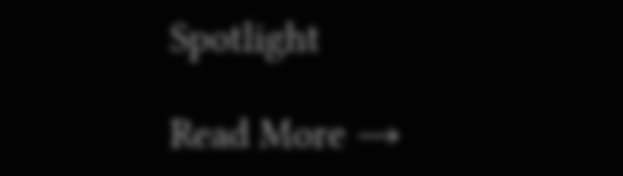Spotlight

Read More →